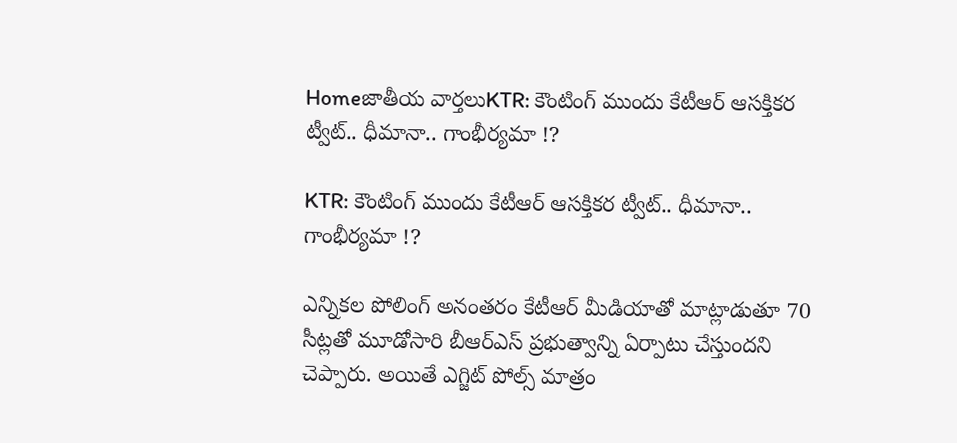Homeజాతీయ వార్తలుKTR: కౌంటింగ్‌‌ ముందు కేటీఆర్ ఆసక్తికర ట్వీట్.. ధీమానా.. గాంభీర్యమా !?

KTR: కౌంటింగ్‌‌ ముందు కేటీఆర్ ఆసక్తికర ట్వీట్.. ధీమానా.. గాంభీర్యమా !?

ఎన్నికల పోలింగ్ అనంతరం కేటీఆర్ మీడియాతో మాట్లాడుతూ 70 సీట్లతో మూడోసారి బీఆర్ఎస్ ప్రభుత్వాన్ని ఏర్పాటు చేస్తుందని చెప్పారు. అయితే ఎగ్జిట్ పోల్స్ మాత్రం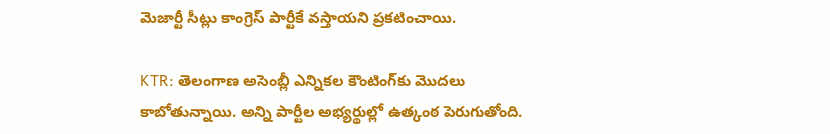మెజార్టీ సీట్లు కాంగ్రెస్ పార్టీకే వస్తాయని ప్రకటించాయి.

KTR: తెలంగాణ అసెంబ్లీ ఎన్నికల కౌంటింగ్‌‌కు మొదలు కాబోతున్నాయి. అన్ని పార్టీల అభ్యర్థుల్లో ఉత్కంఠ పెరుగుతోంది.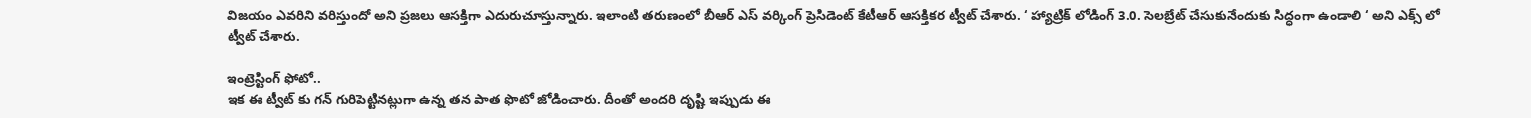విజయం ఎవరిని వరిస్తుందో అని ప్రజలు ఆసక్తిగా ఎదురుచూస్తున్నారు. ఇలాంటి తరుణంలో బీఆర్ ఎస్ వర్కింగ్ ప్రెసిడెంట్ కేటీఆర్ ఆసక్తికర ట్వీట్ చేశారు. ‘ హ్యాట్రిక్ లోడింగ్ 3.0. సెలబ్రేట్ చేసుకునేందుకు సిద్ధంగా ఉండాలి ‘ అని ఎక్స్ లో ట్వీట్ చేశారు.

ఇంట్రెస్టింగ్ ఫోటో..
ఇక ఈ ట్వీట్ కు గన్ గురిపెట్టినట్లుగా ఉన్న తన పాత ఫొటో జోడించారు. దీంతో అందరి దృష్టి ఇప్పుడు ఈ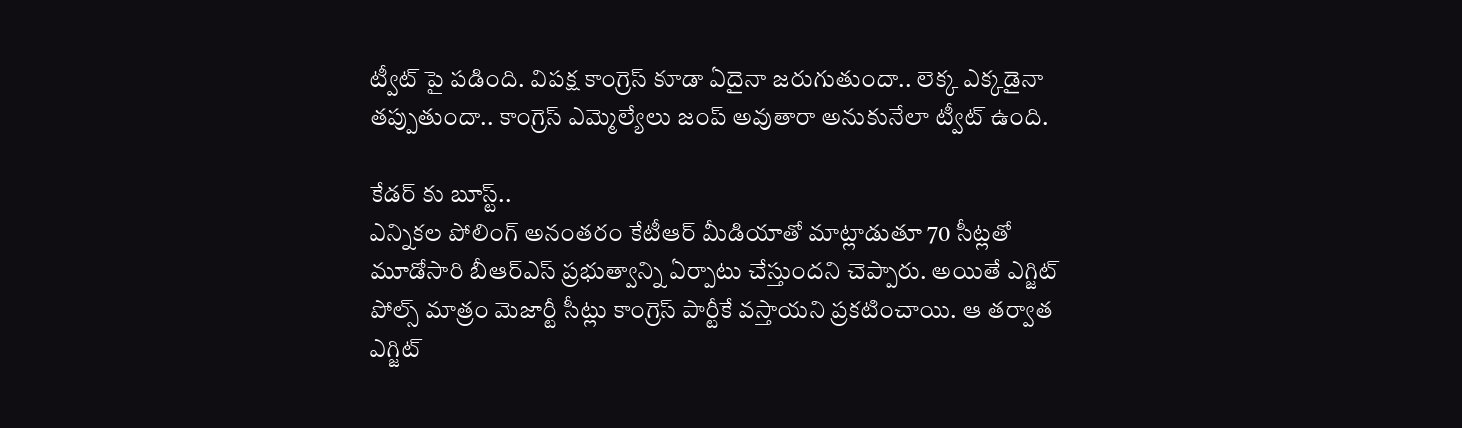ట్వీట్ పై పడింది. విపక్ష కాంగ్రెస్ కూడా ఏదైనా జరుగుతుందా.. లెక్క ఎక్కడైనా తప్పుతుందా.. కాంగ్రెస్ ఎమ్మెల్యేలు జంప్ అవుతారా అనుకునేలా ట్వీట్ ఉంది.

కేడర్ కు బూస్ట్..
ఎన్నికల పోలింగ్ అనంతరం కేటీఆర్ మీడియాతో మాట్లాడుతూ 70 సీట్లతో మూడోసారి బీఆర్ఎస్ ప్రభుత్వాన్ని ఏర్పాటు చేస్తుందని చెప్పారు. అయితే ఎగ్జిట్ పోల్స్ మాత్రం మెజార్టీ సీట్లు కాంగ్రెస్ పార్టీకే వస్తాయని ప్రకటించాయి. ఆ తర్వాత ఎగ్జిట్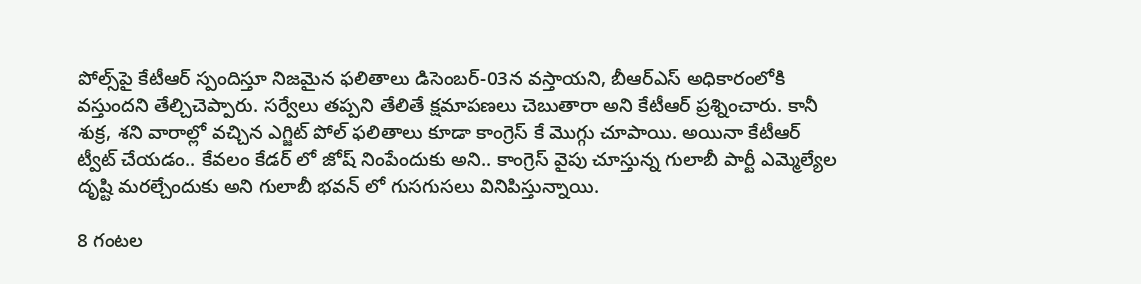పోల్స్‌పై కేటీఆర్ స్పందిస్తూ నిజమైన ఫలితాలు డిసెంబర్-03న వస్తాయని, బీఆర్ఎస్ అధికారంలోకి వస్తుందని తేల్చిచెప్పారు. సర్వేలు తప్పని తేలితే క్షమాపణలు చెబుతారా అని కేటీఆర్ ప్రశ్నించారు. కానీ శుక్ర, శని వారాల్లో వచ్చిన ఎగ్జిట్ పోల్ ఫలితాలు కూడా కాంగ్రెస్ కే మొగ్గు చూపాయి. అయినా కేటీఆర్ ట్వీట్ చేయడం.. కేవలం కేడర్ లో జోష్ నింపేందుకు అని.. కాంగ్రెస్ వైపు చూస్తున్న గులాబీ పార్టీ ఎమ్మెల్యేల దృష్టి మరల్చేందుకు అని గులాబీ భవన్ లో గుసగుసలు వినిపిస్తున్నాయి.

8 గంటల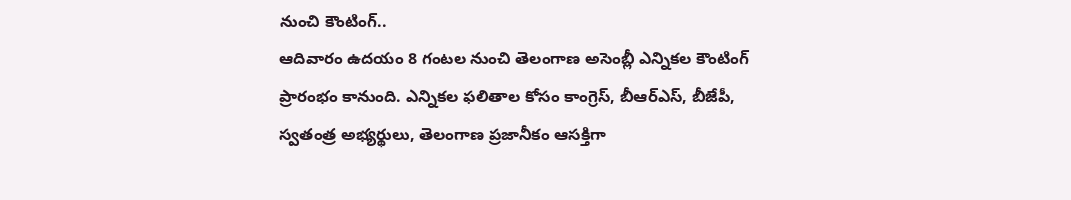నుంచి కౌంటింగ్..
ఆదివారం ఉదయం 8 గంటల నుంచి తెలంగాణ అసెంబ్లీ ఎన్నికల కౌంటింగ్ ప్రారంభం కానుంది. ఎన్నికల ఫలితాల కోసం కాంగ్రెస్, బీఆర్ఎస్, బీజేపీ, స్వతంత్ర అభ్యర్థులు, తెలంగాణ ప్రజానీకం ఆసక్తిగా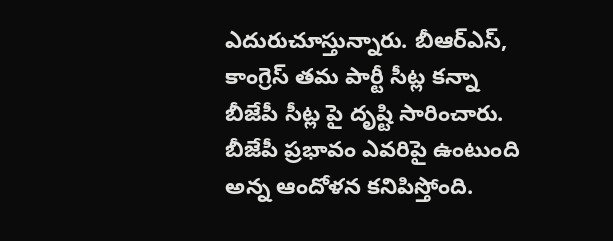ఎదురుచూస్తున్నారు. బీఆర్ఎస్, కాంగ్రెస్ తమ పార్టీ సీట్ల కన్నా బీజేపీ సీట్ల పై దృష్టి సారించారు. బీజేపీ ప్రభావం ఎవరిపై ఉంటుంది అన్న ఆందోళన కనిపిస్తోంది.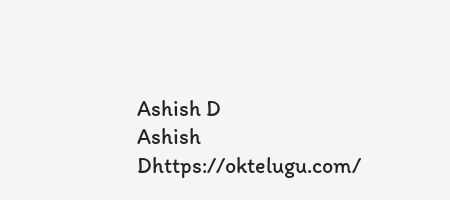Ashish D
Ashish Dhttps://oktelugu.com/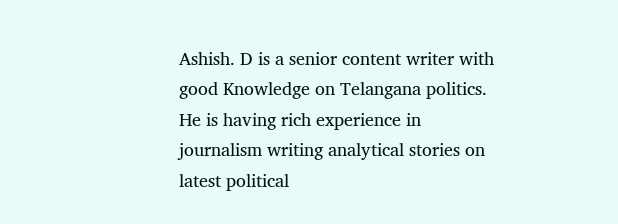Ashish. D is a senior content writer with good Knowledge on Telangana politics. He is having rich experience in journalism writing analytical stories on latest political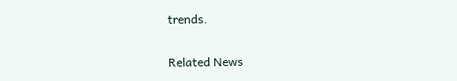trends.

Related News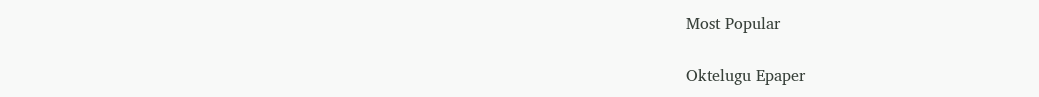Most Popular

Oktelugu Epaper